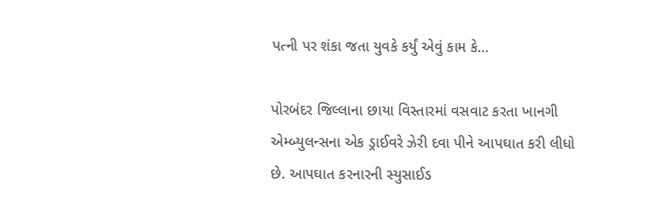પત્ની પર શંકા જતા યુવકે કર્યું એવું કામ કે…

પોરબંદર જિલ્લાના છાયા વિસ્તારમાં વસવાટ કરતા ખાનગી એમ્બ્યુલન્સના એક ડ્રાઈવરે ઝેરી દવા પીને આપઘાત કરી લીધો છે. આપઘાત કરનારની સ્યુસાઈડ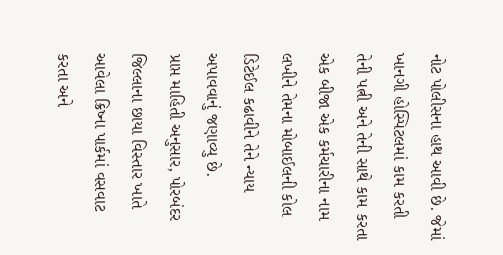નોટ પોલીસના હાથ આવી છે. જેમાં ખાનગી હોસ્પિટલમાં કામ કરતી તેની પત્ની અને તેની સાથે કામ કરતા એક બીજા એક કર્મચારીના નામ લખીને તેમના મોબાઈલની કોલ ડિટેઈલ કઢાવીને તેને ન્યાય અપાવવાનું જણાવ્યુ છે.
પ્રાપ્ત માહિતી અનુસાર, પોરબંદર જિલ્લાના છાયા વિસ્તાર ખાતે આવેલા ક્રિષ્ના પાર્કમાં વસવાટ કરતા અને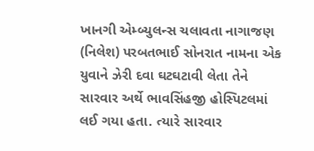ખાનગી એમ્બ્યુલન્સ ચલાવતા નાગાજણ (નિલેશ) પરબતભાઈ સોનરાત નામના એક યુવાને ઝેરી દવા ઘટઘટાવી લેતા તેને સારવાર અર્થે ભાવસિંહજી હોસ્પિટલમાં લઈ ગયા હતા. ત્યારે સારવાર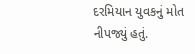દરમિયાન યુવકનું મોત નીપજ્યું હતું.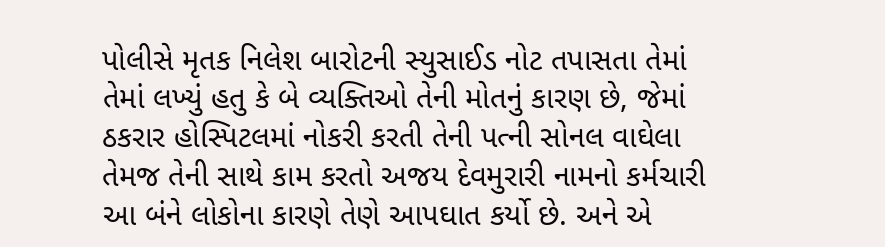પોલીસે મૃતક નિલેશ બારોટની સ્યુસાઈડ નોટ તપાસતા તેમાં તેમાં લખ્યું હતુ કે બે વ્યક્તિઓ તેની મોતનું કારણ છે, જેમાં ઠકરાર હોસ્પિટલમાં નોકરી કરતી તેની પત્ની સોનલ વાઘેલા તેમજ તેની સાથે કામ કરતો અજય દેવમુરારી નામનો કર્મચારી આ બંને લોકોના કારણે તેણે આપઘાત કર્યો છે. અને એ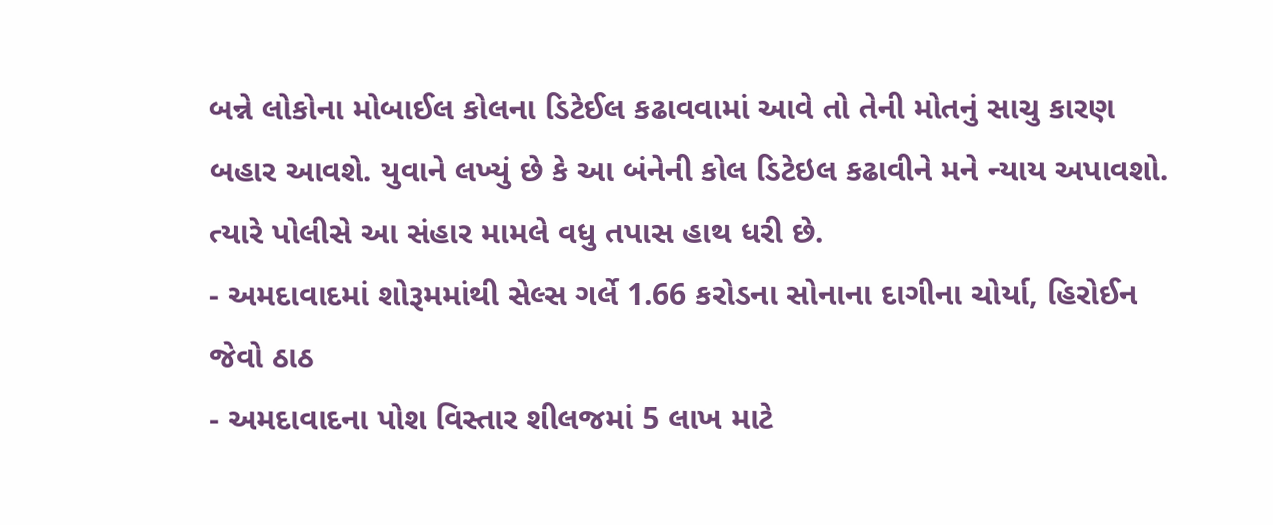બન્ને લોકોના મોબાઈલ કોલના ડિટેઈલ કઢાવવામાં આવે તો તેની મોતનું સાચુ કારણ બહાર આવશે. યુવાને લખ્યું છે કે આ બંનેની કોલ ડિટેઇલ કઢાવીને મને ન્યાય અપાવશો. ત્યારે પોલીસે આ સંહાર મામલે વધુ તપાસ હાથ ધરી છે.
- અમદાવાદમાં શોરૂમમાંથી સેલ્સ ગર્લે 1.66 કરોડના સોનાના દાગીના ચોર્યા, હિરોઈન જેવો ઠાઠ
- અમદાવાદના પોશ વિસ્તાર શીલજમાં 5 લાખ માટે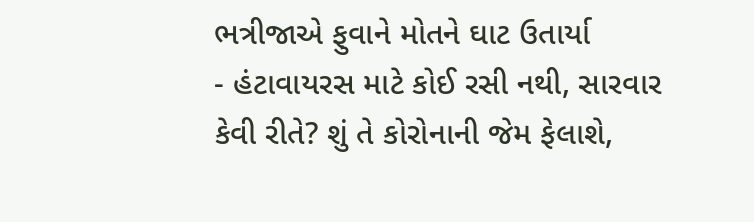ભત્રીજાએ ફુવાને મોતને ઘાટ ઉતાર્યા
- હંટાવાયરસ માટે કોઈ રસી નથી, સારવાર કેવી રીતે? શું તે કોરોનાની જેમ ફેલાશે,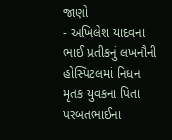જાણો
- અખિલેશ યાદવના ભાઈ પ્રતીકનું લખનૌની હોસ્પિટલમાં નિધન
મૃતક યુવકના પિતા પરબતભાઈના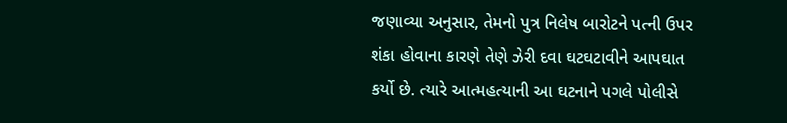જણાવ્યા અનુસાર, તેમનો પુત્ર નિલેષ બારોટને પત્ની ઉપર શંકા હોવાના કારણે તેણે ઝેરી દવા ઘટઘટાવીને આપઘાત કર્યો છે. ત્યારે આત્મહત્યાની આ ઘટનાને પગલે પોલીસે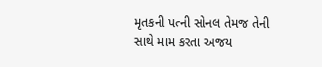મૃતકની પત્ની સોનલ તેમજ તેની સાથે મામ કરતા અજય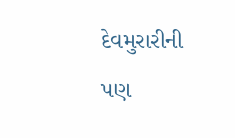દેવમુરારીની પણ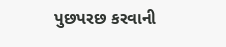પુછપરછ કરવાની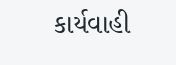કાર્યવાહી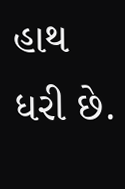હાથ ધરી છે.